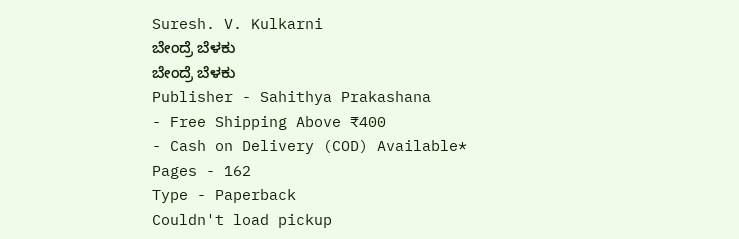Suresh. V. Kulkarni
ಬೇಂದ್ರೆ ಬೆಳಕು
ಬೇಂದ್ರೆ ಬೆಳಕು
Publisher - Sahithya Prakashana
- Free Shipping Above ₹400
- Cash on Delivery (COD) Available*
Pages - 162
Type - Paperback
Couldn't load pickup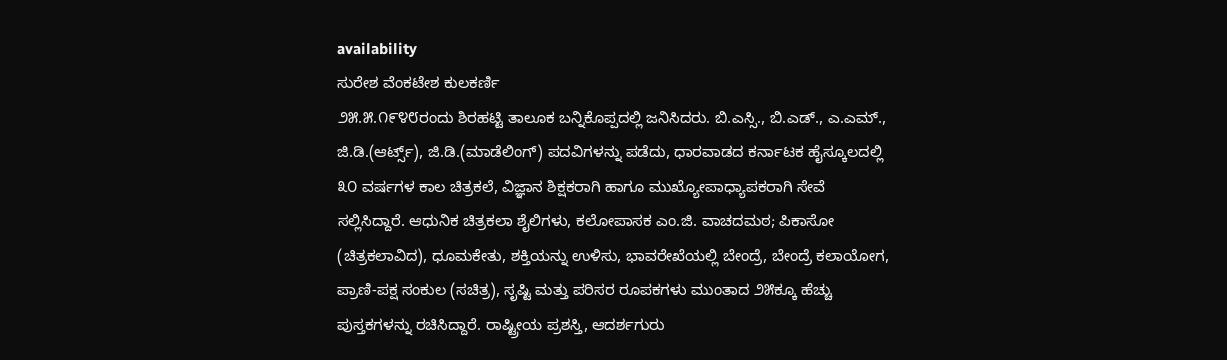availability
ಸುರೇಶ ವೆಂಕಟೇಶ ಕುಲಕರ್ಣಿ
೨೫.೫.೧೯೪೮ರಂದು ಶಿರಹಟ್ಟಿ ತಾಲೂಕ ಬನ್ನಿಕೊಪ್ಪದಲ್ಲಿ ಜನಿಸಿದರು. ಬಿ.ಎಸ್ಸಿ., ಬಿ.ಎಡ್., ಎ.ಎಮ್., ಜಿ.ಡಿ.(ಆರ್ಟ್ಸ್), ಜಿ.ಡಿ.(ಮಾಡೆಲಿಂಗ್) ಪದವಿಗಳನ್ನು ಪಡೆದು, ಧಾರವಾಡದ ಕರ್ನಾಟಕ ಹೈಸ್ಕೂಲದಲ್ಲಿ ೩೦ ವರ್ಷಗಳ ಕಾಲ ಚಿತ್ರಕಲೆ, ವಿಜ್ಞಾನ ಶಿಕ್ಷಕರಾಗಿ ಹಾಗೂ ಮುಖ್ಯೋಪಾಧ್ಯಾಪಕರಾಗಿ ಸೇವೆ ಸಲ್ಲಿಸಿದ್ದಾರೆ. ಆಧುನಿಕ ಚಿತ್ರಕಲಾ ಶೈಲಿಗಳು, ಕಲೋಪಾಸಕ ಎಂ.ಜಿ. ವಾಚದಮಠ; ಪಿಕಾಸೋ (ಚಿತ್ರಕಲಾವಿದ), ಧೂಮಕೇತು, ಶಕ್ತಿಯನ್ನು ಉಳಿಸು, ಭಾವರೇಖೆಯಲ್ಲಿ ಬೇಂದ್ರೆ, ಬೇಂದ್ರೆ ಕಲಾಯೋಗ, ಪ್ರಾಣಿ-ಪಕ್ಷ ಸಂಕುಲ (ಸಚಿತ್ರ), ಸೃಷ್ಟಿ ಮತ್ತು ಪರಿಸರ ರೂಪಕಗಳು ಮುಂತಾದ ೨೫ಕ್ಕೂ ಹೆಚ್ಚು ಪುಸ್ತಕಗಳನ್ನು ರಚಿಸಿದ್ದಾರೆ. ರಾಷ್ಟ್ರೀಯ ಪ್ರಶಸ್ತಿ, ಆದರ್ಶಗುರು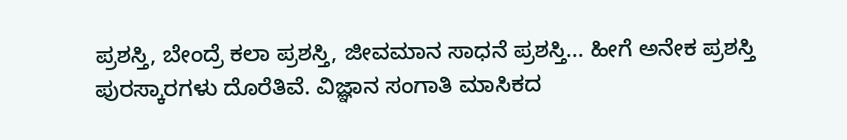ಪ್ರಶಸ್ತಿ, ಬೇಂದ್ರೆ ಕಲಾ ಪ್ರಶಸ್ತಿ, ಜೀವಮಾನ ಸಾಧನೆ ಪ್ರಶಸ್ತಿ... ಹೀಗೆ ಅನೇಕ ಪ್ರಶಸ್ತಿ ಪುರಸ್ಕಾರಗಳು ದೊರೆತಿವೆ. ವಿಜ್ಞಾನ ಸಂಗಾತಿ ಮಾಸಿಕದ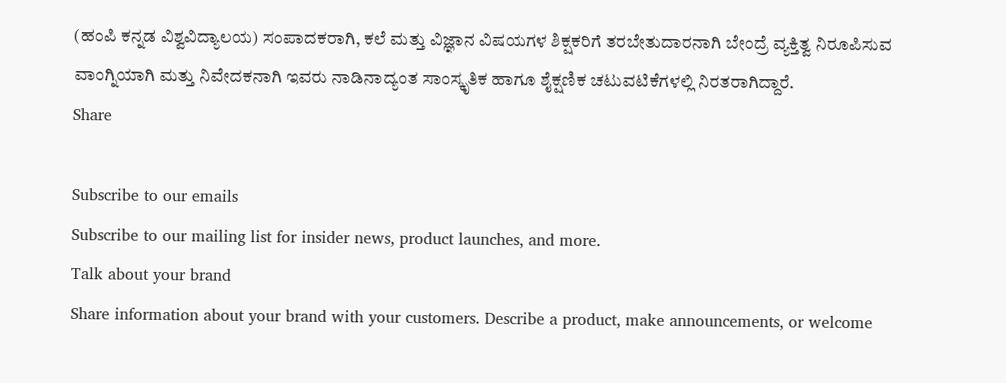(ಹಂಪಿ ಕನ್ನಡ ವಿಶ್ವವಿದ್ಯಾಲಯ) ಸಂಪಾದಕರಾಗಿ, ಕಲೆ ಮತ್ತು ವಿಜ್ಞಾನ ವಿಷಯಗಳ ಶಿಕ್ಷಕರಿಗೆ ತರಬೇತುದಾರನಾಗಿ ಬೇಂದ್ರೆ ವ್ಯಕ್ತಿತ್ವ ನಿರೂಪಿಸುವ ವಾಂಗ್ನಿಯಾಗಿ ಮತ್ತು ನಿವೇದಕನಾಗಿ ಇವರು ನಾಡಿನಾದ್ಯಂತ ಸಾಂಸ್ಕೃತಿಕ ಹಾಗೂ ಶೈಕ್ಷಣಿಕ ಚಟುವಟಿಕೆಗಳಲ್ಲಿ ನಿರತರಾಗಿದ್ದಾರೆ.
Share

Subscribe to our emails
Subscribe to our mailing list for insider news, product launches, and more.
Talk about your brand
Share information about your brand with your customers. Describe a product, make announcements, or welcome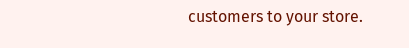customers to your store.